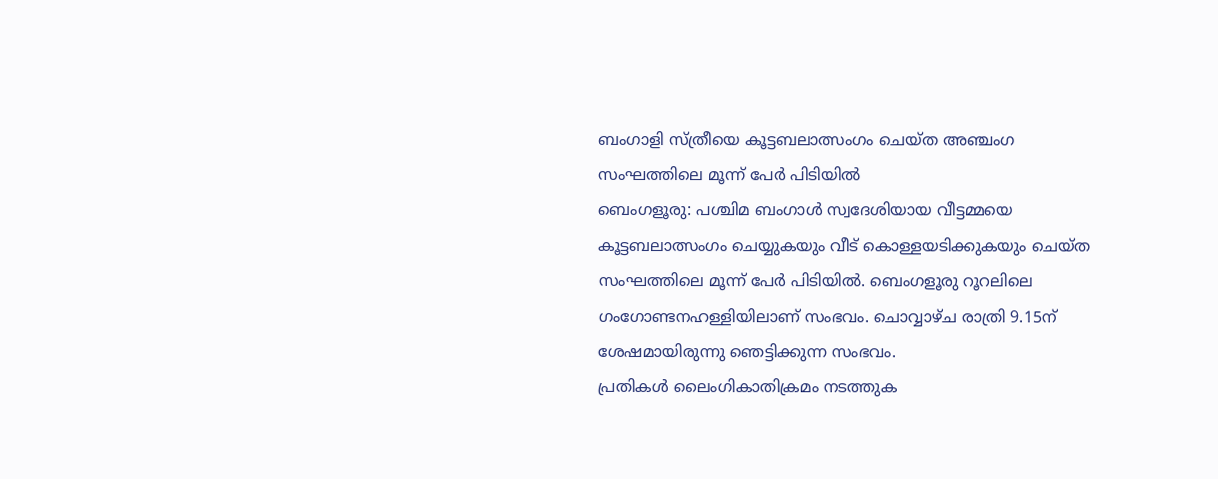ബംഗാളി സ്ത്രീയെ കൂട്ടബലാത്സംഗം ചെയ്ത അഞ്ചംഗ സംഘത്തിലെ മൂന്ന് പേർ പിടിയിൽ
ബെംഗളൂരു: പശ്ചിമ ബംഗാൾ സ്വദേശിയായ വീട്ടമ്മയെ കൂട്ടബലാത്സംഗം ചെയ്യുകയും വീട് കൊള്ളയടിക്കുകയും ചെയ്ത സംഘത്തിലെ മൂന്ന് പേർ പിടിയിൽ. ബെംഗളൂരു റൂറലിലെ ഗംഗോണ്ടനഹള്ളിയിലാണ് സംഭവം. ചൊവ്വാഴ്ച രാത്രി 9.15ന് ശേഷമായിരുന്നു ഞെട്ടിക്കുന്ന സംഭവം.
പ്രതികൾ ലൈംഗികാതിക്രമം നടത്തുക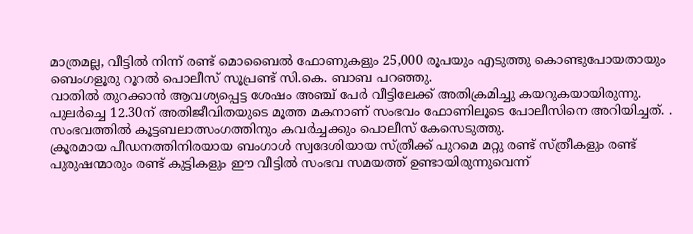മാത്രമല്ല, വീട്ടിൽ നിന്ന് രണ്ട് മൊബൈൽ ഫോണുകളും 25,000 രൂപയും എടുത്തു കൊണ്ടുപോയതായും ബെംഗളൂരു റൂറൽ പൊലീസ് സൂപ്രണ്ട് സി.കെ. ബാബ പറഞ്ഞു.
വാതിൽ തുറക്കാൻ ആവശ്യപ്പെട്ട ശേഷം അഞ്ച് പേർ വീട്ടിലേക്ക് അതിക്രമിച്ചു കയറുകയായിരുന്നു. പുലർച്ചെ 12.30ന് അതിജീവിതയുടെ മൂത്ത മകനാണ് സംഭവം ഫോണിലൂടെ പോലീസിനെ അറിയിച്ചത്. .
സംഭവത്തിൽ കൂട്ടബലാത്സംഗത്തിനും കവർച്ചക്കും പൊലീസ് കേസെടുത്തു.
ക്രൂരമായ പീഡനത്തിനിരയായ ബംഗാൾ സ്വദേശിയായ സ്ത്രീക്ക് പുറമെ മറ്റു രണ്ട് സ്ത്രീകളും രണ്ട് പുരുഷന്മാരും രണ്ട് കുട്ടികളും ഈ വീട്ടിൽ സംഭവ സമയത്ത് ഉണ്ടായിരുന്നുവെന്ന്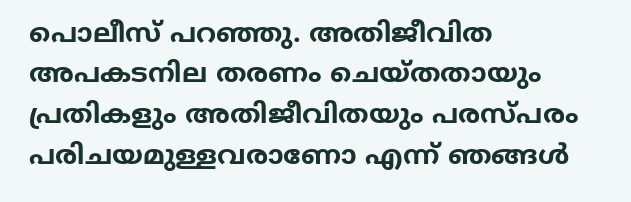പൊലീസ് പറഞ്ഞു. അതിജീവിത അപകടനില തരണം ചെയ്തതായും പ്രതികളും അതിജീവിതയും പരസ്പരം പരിചയമുള്ളവരാണോ എന്ന് ഞങ്ങൾ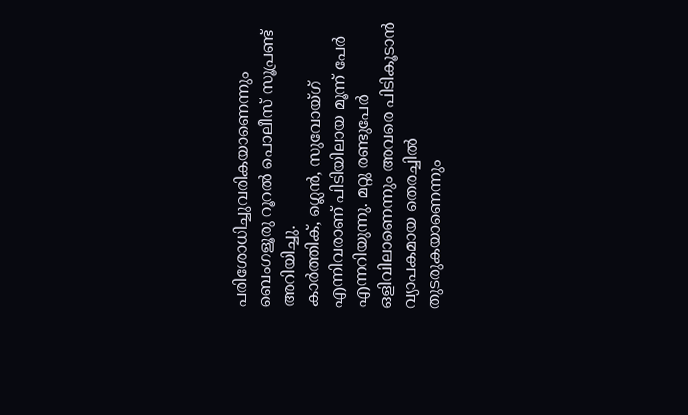പരിശോധിച്ചുവരികയാണെന്നും ബെംഗളൂരു റൂറൽ പൊലീസ് സൂപ്രണ്ട് അറിയിച്ചു.
കാർത്തിക്, ഗ്ലെൻ, സുവോയ്ഗ് എന്നിവരാണ് പിടിയിലായ മൂന്ന് പേർ എന്നറിയുന്നു. മറ്റു രണ്ടുപേർ ഒളിവിലാണെന്നും അവരെ പിടികൂടാൻ വ്യാപകമായ തെരച്ചിൽ തുടരുകയാണെന്നും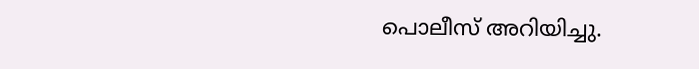പൊലീസ് അറിയിച്ചു.